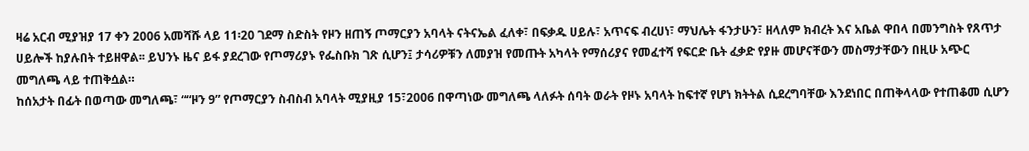ዛሬ አርብ ሚያዝያ 17 ቀን 2006 አመሻሹ ላይ 11፡20 ገደማ ስድስት የዞን ዘጠኝ ጦማርያን አባላት ናትናኤል ፈለቀ፣ በፍቃዱ ሀይሉ፣ አጥናፍ ብረሀነ፣ ማህሌት ፋንታሁን፣ ዘላለም ክብረት እና አቤል ዋበላ በመንግስት የጸጥታ ሀይሎች ከያሉበት ተይዘዋል፡፡ ይህንኑ ዜና ይፋ ያደረገው የጦማሪያኑ የፌስቡክ ገጽ ሲሆን፤ ታሳሪዎቹን ለመያዝ የመጡት አካላት የማሰሪያና የመፈተሻ የፍርድ ቤት ፈቃድ የያዙ መሆናቸውን መስማታቸውን በዚሁ አጭር መግለጫ ላይ ተጠቅሷል።
ከሰአታት በፊት በወጣው መግለጫ፣ ““ዞን 9” የጦማርያን ስብስብ አባላት ሚያዚያ 15፣2006 በዋጣነው መግለጫ ላለፉት ሰባት ወራት የዞኑ አባላት ከፍተኛ የሆነ ክትትል ሲደረግባቸው እንደነበር በጠቅላላው የተጠቆመ ሲሆን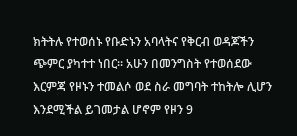ክትትሉ የተወሰኑ የቡድኑን አባላትና የቅርብ ወዳጆችን ጭምር ያካተተ ነበር፡፡ አሁን በመንግስት የተወሰደው እርምጃ የዞኑን ተመልሶ ወደ ስራ መግባት ተከትሎ ሊሆን እንደሚችል ይገመታል ሆኖም የዞን 9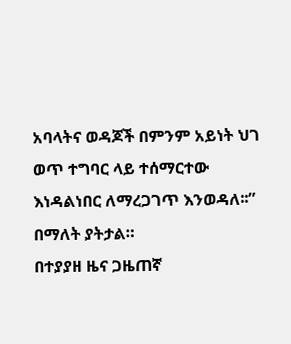አባላትና ወዳጆች በምንም አይነት ህገ ወጥ ተግባር ላይ ተሰማርተው እነዳልነበር ለማረጋገጥ እንወዳለ፡፡” በማለት ያትታል።
በተያያዘ ዜና ጋዜጠኛ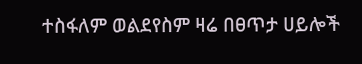ተስፋለም ወልደየስም ዛሬ በፀጥታ ሀይሎች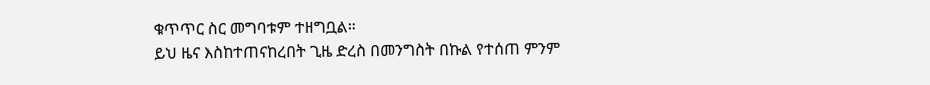ቁጥጥር ስር መግባቱም ተዘግቧል።
ይህ ዜና እስከተጠናከረበት ጊዜ ድረስ በመንግስት በኩል የተሰጠ ምንም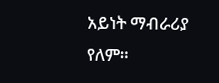አይነት ማብራሪያ የለም።